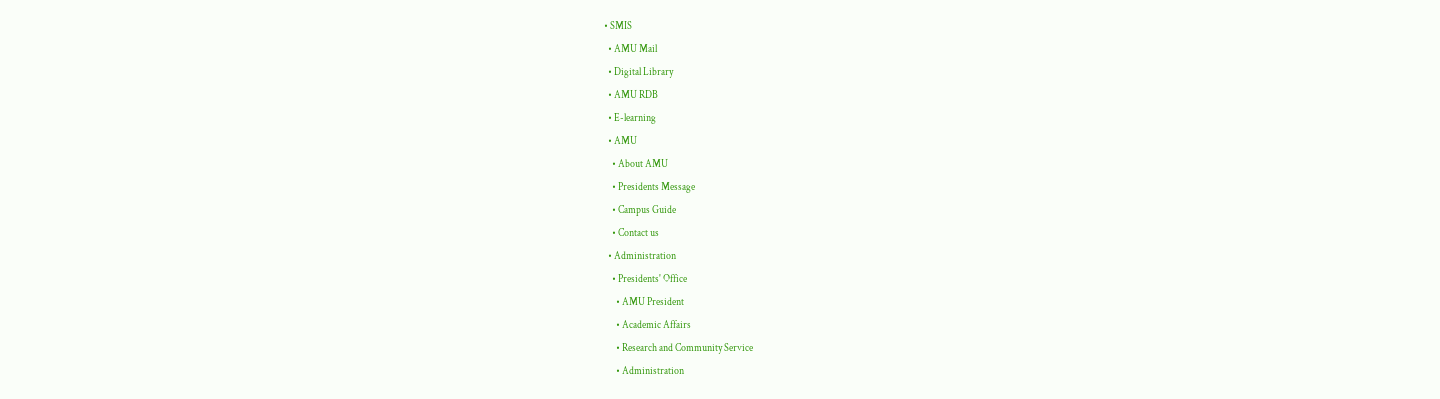• SMIS
  • AMU Mail
  • Digital Library
  • AMU RDB
  • E-learning
  • AMU
    • About AMU
    • Presidents Message
    • Campus Guide
    • Contact us
  • Administration
    • Presidents' Office
      • AMU President
      • Academic Affairs
      • Research and Community Service
      • Administration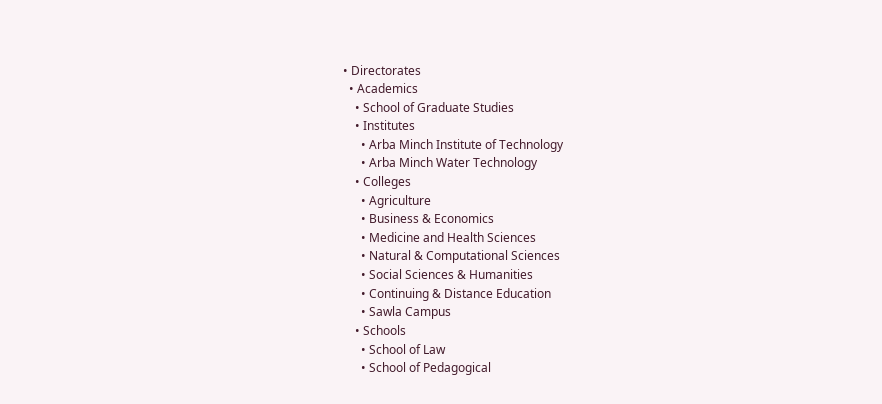• Directorates
  • Academics
    • School of Graduate Studies
    • Institutes
      • Arba Minch Institute of Technology
      • Arba Minch Water Technology
    • Colleges
      • Agriculture
      • Business & Economics
      • Medicine and Health Sciences
      • Natural & Computational Sciences
      • Social Sciences & Humanities
      • Continuing & Distance Education
      • Sawla Campus
    • Schools
      • School of Law
      • School of Pedagogical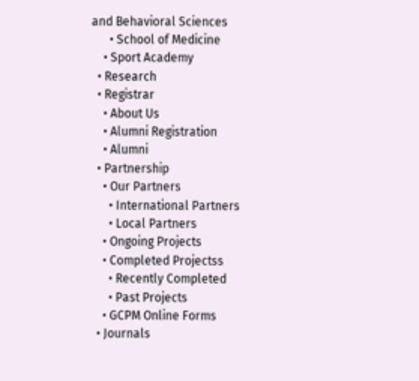and Behavioral Sciences
      • School of Medicine
    • Sport Academy
  • Research
  • Registrar
    • About Us
    • Alumni Registration
    • Alumni
  • Partnership
    • Our Partners
      • International Partners
      • Local Partners
    • Ongoing Projects
    • Completed Projectss
      • Recently Completed
      • Past Projects
    • GCPM Online Forms
  • Journals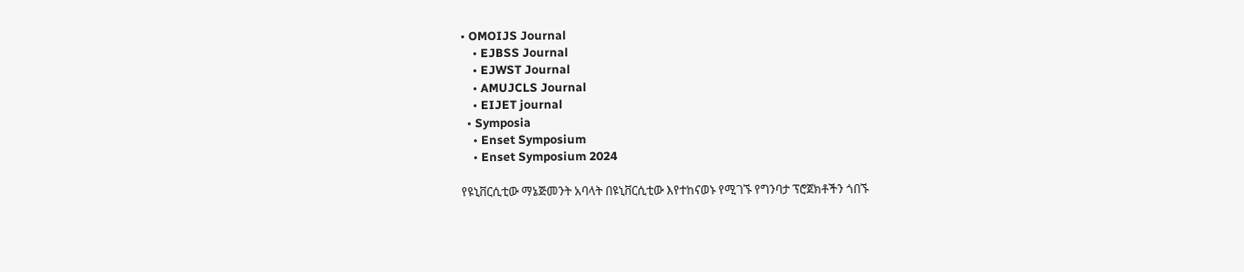• OMOIJS Journal
    • EJBSS Journal
    • EJWST Journal
    • AMUJCLS Journal
    • EIJET journal
  • Symposia
    • Enset Symposium
    • Enset Symposium 2024

የዩኒቨርሲቲው ማኔጅመንት አባላት በዩኒቨርሲቲው እየተከናወኑ የሚገኙ የግንባታ ፕሮጀክቶችን ጎበኙ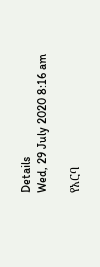Details
Wed, 29 July 2020 8:16 am

የአርባ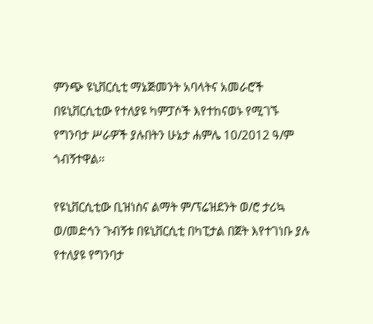ምንጭ ዩኒቨርሲቲ ማኔጅመንት አባላትና አመራሮች በዩኒቨርሲቲው የተለያዩ ካምፓሶች እየተከናወኑ የሚገኙ የግንባታ ሥራዎች ያሉበትን ሁኔታ ሐምሌ 10/2012 ዓ/ም ጎብኝተዋል፡፡

የዩኒቨርሲቲው ቢዝነስና ልማት ም/ፕሬዝደንት ወ/ሮ ታሪኳ ወ/መድኅን ጉብኝቱ በዩኒቨርሲቲ በካፒታል በጀት እየተገነቡ ያሉ የተለያዩ የግንባታ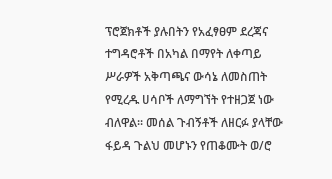ፕሮጀክቶች ያሉበትን የአፈፃፀም ደረጃና ተግዳሮቶች በአካል በማየት ለቀጣይ ሥራዎች አቅጣጫና ውሳኔ ለመስጠት የሚረዱ ሀሳቦች ለማግኘት የተዘጋጀ ነው ብለዋል፡፡ መሰል ጉብኝቶች ለዘርፉ ያላቸው ፋይዳ ጉልህ መሆኑን የጠቆሙት ወ/ሮ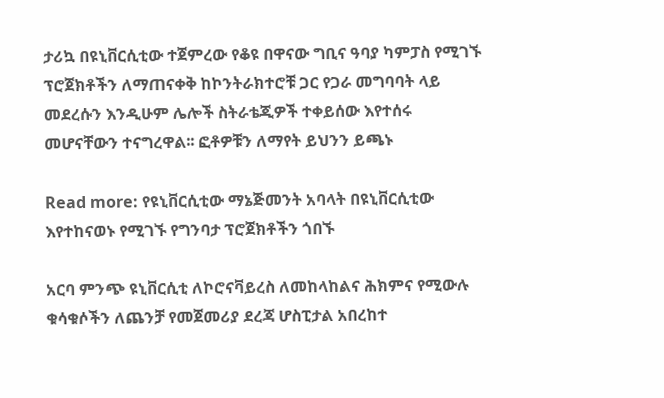ታሪኳ በዩኒቨርሲቲው ተጀምረው የቆዩ በዋናው ግቢና ዓባያ ካምፓስ የሚገኙ ፕሮጀክቶችን ለማጠናቀቅ ከኮንትራክተሮቹ ጋር የጋራ መግባባት ላይ መደረሱን እንዲሁም ሌሎች ስትራቴጂዎች ተቀይሰው እየተሰሩ መሆናቸውን ተናግረዋል፡፡ ፎቶዎቹን ለማየት ይህንን ይጫኑ

Read more: የዩኒቨርሲቲው ማኔጅመንት አባላት በዩኒቨርሲቲው እየተከናወኑ የሚገኙ የግንባታ ፕሮጀክቶችን ጎበኙ

አርባ ምንጭ ዩኒቨርሲቲ ለኮሮናቫይረስ ለመከላከልና ሕክምና የሚውሉ ቁሳቁሶችን ለጨንቻ የመጀመሪያ ደረጃ ሆስፒታል አበረከተ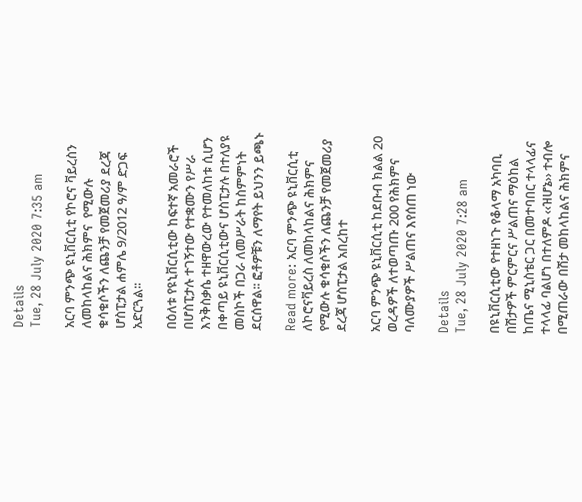Details
Tue, 28 July 2020 7:35 am

አርባ ምንጭ ዩኒቨርሲቲ የኮሮና ቫይረስን ለመከላከልና ሕክምና  የሚውሉ ቁሳቁሶችን ለጨንቻ የመጀመሪያ ደረጃ ሆስፒታል ሐምሌ 9/2012 ዓ/ም ድጋፍ አድርጓል፡፡

በዕለቱ የዩኒቨርሲቲው ከፍተኛ አመራሮች በሆስፒታሉ ተገኝተው የተቋሙን የሥራ እንቅስቃሴ ተዘዋውረው የተመለከቱ ሲሆን በቀጣይ ዩኒቨርሲቲውና ሆስፒታሉ በተለያዩ መስኮች በጋራ ለመሥራት ከስምምነት ደርሰዋል፡፡ ፎቶዎቹን ለማየት ይህንን ይጫኑ

Read more: አርባ ምንጭ ዩኒቨርሲቲ ለኮሮናቫይረስ ለመከላከልና ሕክምና የሚውሉ ቁሳቁሶችን ለጨንቻ የመጀመሪያ ደረጃ ሆስፒታል አበረከተ

አርባ ምንጭ ዩኒቨርሲቲ ከደቡብ ክልል 20 ወረዳዎች ለተወጣጡ 200 የሕክምና ባለሙያዎች ሥልጠና እየሰጠ ነው

Details
Tue, 28 July 2020 7:28 am

በዩኒቨርሲቲው የተዘነጉ የቆላማ አካባቢ በሽታዎች ምርምርና ሥልጠና ማዕከል ከጤና ሚኒስቴር ጋር በመተባበር ተላላፊና ተላላፊ ባልሆነ በተለምዶ ‹‹ዝሆኔ›› ተብሎ በሚጠራው በሽታ መከላከልና ሕክምና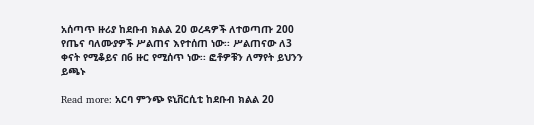አሰጣጥ ዙሪያ ከደቡብ ክልል 20 ወረዳዎች ለተወጣጡ 200 የጤና ባለሙያዎች ሥልጠና እየተሰጠ ነው፡፡ ሥልጠናው ለ3 ቀናት የሚቆይና በ6 ዙር የሚሰጥ ነው፡፡ ፎቶዎቹን ለማየት ይህንን ይጫኑ

Read more: አርባ ምንጭ ዩኒቨርሲቲ ከደቡብ ክልል 20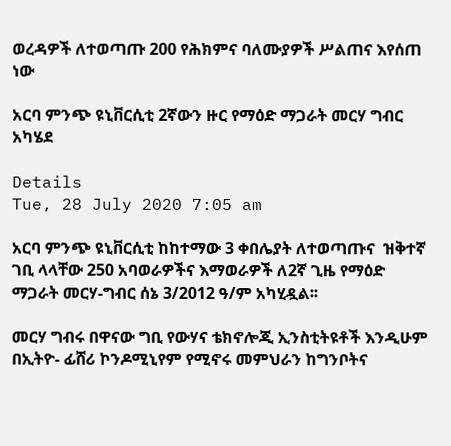ወረዳዎች ለተወጣጡ 200 የሕክምና ባለሙያዎች ሥልጠና እየሰጠ ነው

አርባ ምንጭ ዩኒቨርሲቲ 2ኛውን ዙር የማዕድ ማጋራት መርሃ ግብር አካሄደ

Details
Tue, 28 July 2020 7:05 am

አርባ ምንጭ ዩኒቨርሲቲ ከከተማው 3 ቀበሌያት ለተወጣጡና  ዝቅተኛ ገቢ ላላቸው 250 አባወራዎችና እማወራዎች ለ2ኛ ጊዜ የማዕድ ማጋራት መርሃ-ግብር ሰኔ 3/2012 ዓ/ም አካሂዷል፡፡

መርሃ ግብሩ በዋናው ግቢ የውሃና ቴክኖሎጂ ኢንስቲትዩቶች እንዲሁም በኢትዮ- ፊሸሪ ኮንዶሚኒየም የሚኖሩ መምህራን ከግንቦትና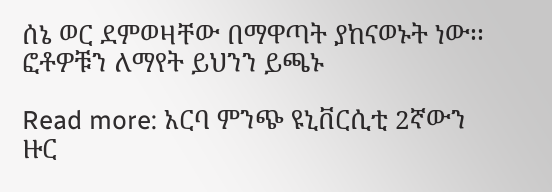ሰኔ ወር ደምወዛቸው በማዋጣት ያከናወኑት ነው፡፡  ፎቶዎቹን ለማየት ይህንን ይጫኑ

Read more: አርባ ምንጭ ዩኒቨርሲቲ 2ኛውን ዙር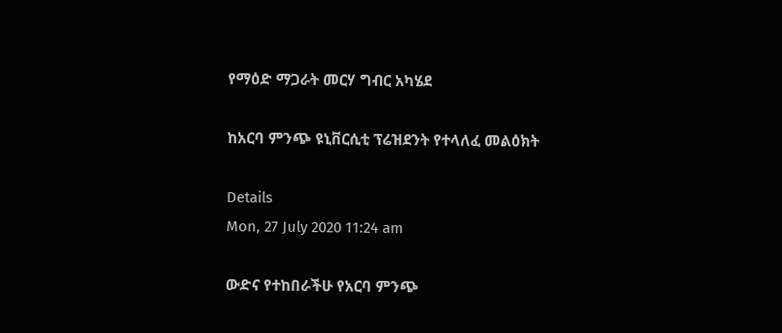የማዕድ ማጋራት መርሃ ግብር አካሄደ

ከአርባ ምንጭ ዩኒቨርሲቲ ፕሬዝደንት የተላለፈ መልዕክት

Details
Mon, 27 July 2020 11:24 am

ውድና የተከበራችሁ የአርባ ምንጭ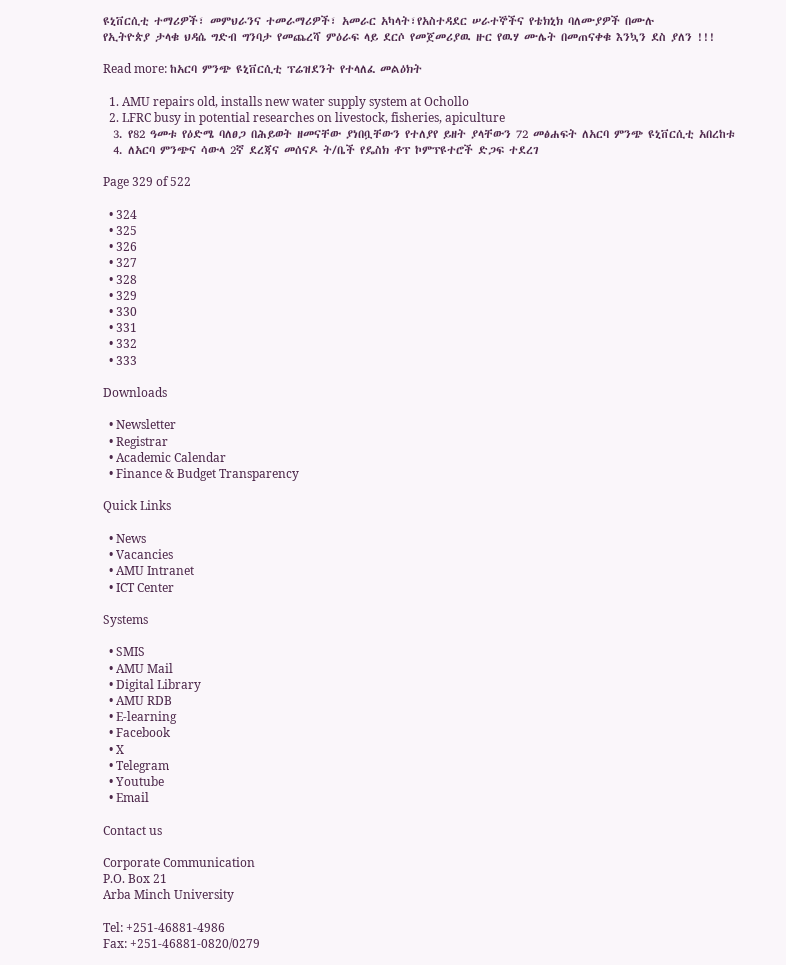ዩኒቨርሲቲ ተማሪዎች፣ መምህራንና ተመራማሪዎች፣ አመራር አካላት፣የአስተዳደር ሠራተኞችና የቴክኒክ ባለሙያዎች በሙሉ
የኢትዮጵያ ታላቁ ህዳሴ ግድብ ግንባታ የመጨረሻ ምዕራፍ ላይ ደርሶ የመጀመሪያዉ ዙር የዉሃ ሙሌት በመጠናቀቁ እንኳን ደስ ያለን !!!

Read more: ከአርባ ምንጭ ዩኒቨርሲቲ ፕሬዝደንት የተላለፈ መልዕክት

  1. AMU repairs old, installs new water supply system at Ochollo
  2. LFRC busy in potential researches on livestock, fisheries, apiculture
  3. የ82 ዓመቱ የዕድሜ ባለፀጋ በሕይወት ዘመናቸው ያነበቧቸውን የተለያየ ይዘት ያላቸውን 72 መፅሐፍት ለአርባ ምንጭ ዩኒቨርሲቲ አበረከቱ
  4. ለአርባ ምንጭና ሳውላ 2ኛ ደረጃና መሰናዶ ት/ቤች የዴስክ ቶፕ ኮምፕዩተሮች ድጋፍ ተደረገ

Page 329 of 522

  • 324
  • 325
  • 326
  • 327
  • 328
  • 329
  • 330
  • 331
  • 332
  • 333

Downloads

  • Newsletter
  • Registrar
  • Academic Calendar
  • Finance & Budget Transparency

Quick Links

  • News
  • Vacancies
  • AMU Intranet
  • ICT Center

Systems

  • SMIS
  • AMU Mail
  • Digital Library
  • AMU RDB
  • E-learning
  • Facebook
  • X
  • Telegram
  • Youtube
  • Email

Contact us

Corporate Communication
P.O. Box 21
Arba Minch University

Tel: +251-46881-4986
Fax: +251-46881-0820/0279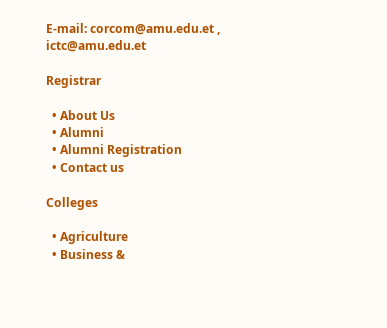E-mail: corcom@amu.edu.et , ictc@amu.edu.et

Registrar

  • About Us
  • Alumni
  • Alumni Registration
  • Contact us

Colleges

  • Agriculture
  • Business &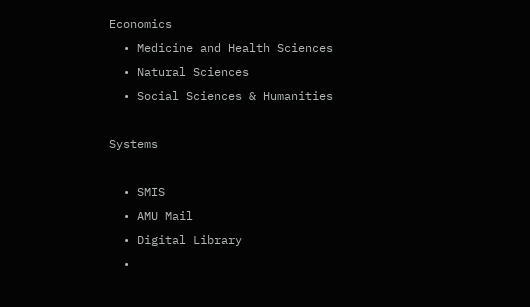Economics
  • Medicine and Health Sciences
  • Natural Sciences
  • Social Sciences & Humanities

Systems

  • SMIS
  • AMU Mail
  • Digital Library
  •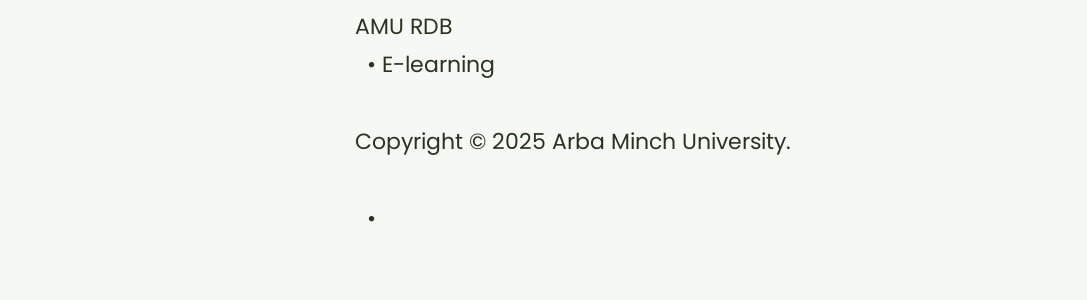AMU RDB
  • E-learning

Copyright © 2025 Arba Minch University.

  •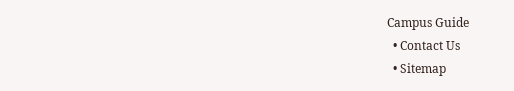Campus Guide
  • Contact Us
  • Sitemap